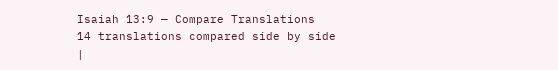Isaiah 13:9 — Compare Translations
14 translations compared side by side
|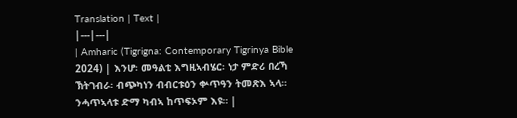Translation | Text |
|---|---|
| Amharic (Tigrigna: Contemporary Tigrinya Bible 2024) | እንሆ፡ መዓልቲ እግዚኣብሄር፡ ነታ ምድሪ በረኻ ኽትገብራ፡ ብጭካነን ብብርቱዕን ቍጥዓን ትመጽእ ኣላ። ንሓጥኣላቱ ድማ ካብኣ ከጥፍኦም እዩ። |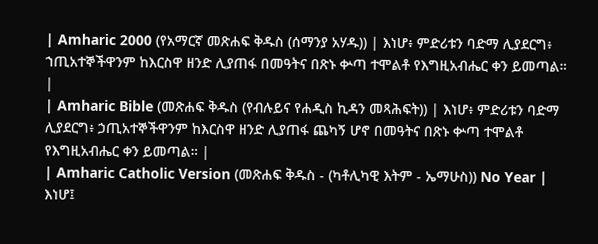| Amharic 2000 (የአማርኛ መጽሐፍ ቅዱስ (ሰማንያ አሃዱ)) | እነሆ፥ ምድሪቱን ባድማ ሊያደርግ፥ ኀጢአተኞችዋንም ከእርስዋ ዘንድ ሊያጠፋ በመዓትና በጽኑ ቍጣ ተሞልቶ የእግዚአብሔር ቀን ይመጣል። |
| Amharic Bible (መጽሐፍ ቅዱስ (የብሉይና የሐዲስ ኪዳን መጻሕፍት)) | እነሆ፥ ምድሪቱን ባድማ ሊያደርግ፥ ኃጢአተኞችዋንም ከእርስዋ ዘንድ ሊያጠፋ ጨካኝ ሆኖ በመዓትና በጽኑ ቍጣ ተሞልቶ የእግዚአብሔር ቀን ይመጣል። |
| Amharic Catholic Version (መጽሐፍ ቅዱስ - (ካቶሊካዊ እትም - ኤማሁስ)) No Year | እነሆ፤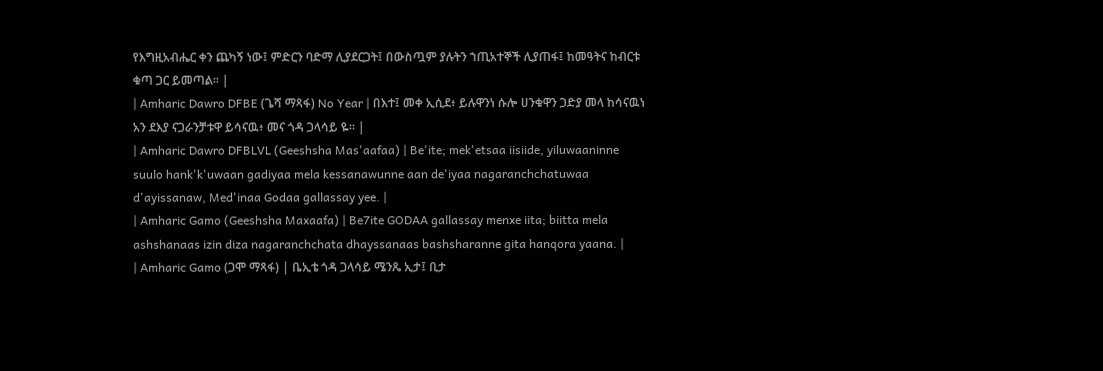የእግዚአብሔር ቀን ጨካኝ ነው፤ ምድርን ባድማ ሊያደርጋት፤ በውስጧም ያሉትን ኀጢአተኞች ሊያጠፋ፤ ከመዓትና ከብርቱ ቁጣ ጋር ይመጣል። |
| Amharic Dawro DFBE (ጌሻ ማጻፋ) No Year | በእተ፤ መቀ ኢሲደ፥ ይሉዋንነ ሱሎ ሀንቁዋን ጋድያ መላ ከሳናዉነ አን ደእያ ናጋራንቻቱዋ ይሳናዉ፥ መና ጎዳ ጋላሳይ ዬ። |
| Amharic Dawro DFBLVL (Geeshsha Mas'aafaa) | Be'ite; mek'etsaa iisiide, yiluwaaninne suulo hank'k'uwaan gadiyaa mela kessanawunne aan de'iyaa nagaranchchatuwaa d'ayissanaw, Med'inaa Godaa gallassay yee. |
| Amharic Gamo (Geeshsha Maxaafa) | Be7ite GODAA gallassay menxe iita; biitta mela ashshanaas izin diza nagaranchchata dhayssanaas bashsharanne gita hanqora yaana. |
| Amharic Gamo (ጋሞ ማጻፋ) | ቤኢቴ ጎዳ ጋላሳይ ሜንጼ ኢታ፤ ቢታ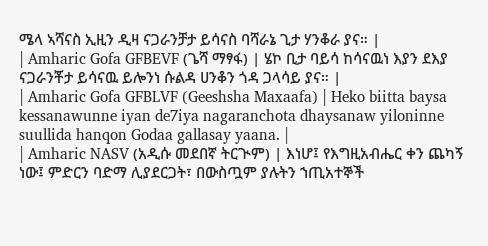ሜላ ኣሻናስ ኢዚን ዲዛ ናጋራንቻታ ይሳናስ ባሻራኔ ጊታ ሃንቆራ ያና። |
| Amharic Gofa GFBEVF (ጌሻ ማፃፋ) | ሄኮ ቢታ ባይሳ ከሳናዉነ እያን ደእያ ናጋራንቾታ ይሳናዉ ይሎንነ ሱልዳ ሀንቆን ጎዳ ጋላሳይ ያና። |
| Amharic Gofa GFBLVF (Geeshsha Maxaafa) | Heko biitta baysa kessanawunne iyan de7iya nagaranchota dhaysanaw yiloninne suullida hanqon Godaa gallasay yaana. |
| Amharic NASV (አዲሱ መደበኛ ትርጒም) | እነሆ፤ የእግዚአብሔር ቀን ጨካኝ ነው፤ ምድርን ባድማ ሊያደርጋት፣ በውስጧም ያሉትን ኀጢአተኞች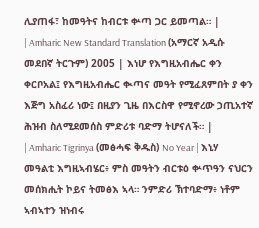ሊያጠፋ፣ ከመዓትና ከብርቱ ቍጣ ጋር ይመጣል። |
| Amharic New Standard Translation (አማርኛ አዲሱ መደበኛ ትርጉም) 2005 | እነሆ የእግዚአብሔር ቀን ቀርቦአል፤ የእግዚአብሔር ቊጣና መዓት የሚፈጸምበት ያ ቀን እጅግ አስፈሪ ነው፤ በዚያን ጊዜ በእርስዋ የሚኖረው ኃጢአተኛ ሕዝብ ስለሚደመሰስ ምድሪቱ ባድማ ትሆናለች። |
| Amharic Tigrinya (መፅሓፍ ቅዱስ) No Year | እኒሃ መዓልቲ እግዚኣብሄር፥ ምስ መዓትን ብርቱዕ ቍጥዓን ናህርን መሰክሒት ኮይና ትመፅእ ኣላ። ንምድሪ ኽተባድማ፥ ነቶም ኣብኣተን ዝነብሩ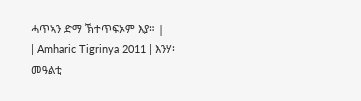ሓጥኣን ድማ ኽተጥፍኦም እያ። |
| Amharic Tigrinya 2011 | እንሃ፡ መዓልቲ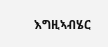እግዚኣብሄር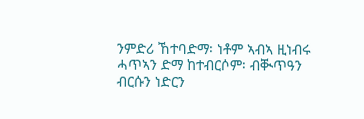ንምድሪ ኸተባድማ፡ ነቶም ኣብኣ ዚነብሩ ሓጥኣን ድማ ከተብርሶም፡ ብቚጥዓን ብርሱን ነድርን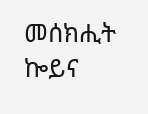መሰክሒት ኰይና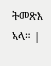ትመጽእ ኣላ። |